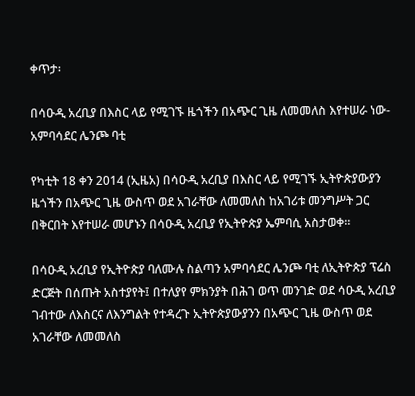ቀጥታ፡

በሳዑዲ አረቢያ በእስር ላይ የሚገኙ ዜጎችን በአጭር ጊዜ ለመመለስ እየተሠራ ነው-አምባሳደር ሌንጮ ባቲ

የካቲት 18 ቀን 2014 (ኢዜአ) በሳዑዲ አረቢያ በእስር ላይ የሚገኙ ኢትዮጵያውያን ዜጎችን በአጭር ጊዜ ውስጥ ወደ አገራቸው ለመመለስ ከአገሪቱ መንግሥት ጋር በቅርበት እየተሠራ መሆኑን በሳዑዲ አረቢያ የኢትዮጵያ ኤምባሲ አስታወቀ።

በሳዑዲ አረቢያ የኢትዮጵያ ባለሙሉ ስልጣን አምባሳደር ሌንጮ ባቲ ለኢትዮጵያ ፕሬስ ድርጅት በሰጡት አስተያየት፤ በተለያየ ምክንያት በሕገ ወጥ መንገድ ወደ ሳዑዲ አረቢያ ገብተው ለእስርና ለእንግልት የተዳረጉ ኢትዮጵያውያንን በአጭር ጊዜ ውስጥ ወደ አገራቸው ለመመለስ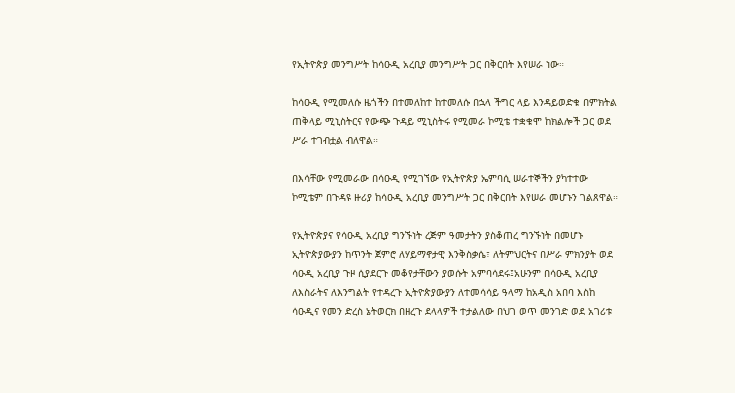የኢትዮጵያ መንግሥት ከሳዑዲ አረቢያ መንግሥት ጋር በቅርበት እየሠራ ነው።

ከሳዑዲ የሚመለሱ ዜጎችን በተመለከተ ከተመለሱ በኋላ ችግር ላይ እንዳይወድቁ በምክትል ጠቅላይ ሚኒስትርና የውጭ ጉዳይ ሚኒስትሩ የሚመራ ኮሚቴ ተቋቁሞ ከክልሎች ጋር ወደ ሥራ ተገብቷል ብለዋል።

በእሳቸው የሚመራው በሳዑዲ የሚገኘው የኢትዮጵያ ኤምባሲ ሠራተኞችን ያካተተው ኮሚቴም በጉዳዩ ዙሪያ ከሳዑዲ አረቢያ መንግሥት ጋር በቅርበት እየሠራ መሆኑን ገልጸዋል።

የኢትዮጵያና የሳዑዲ አረቢያ ግንኙነት ረጅም ዓመታትን ያስቆጠረ ግንኙነት በመሆኑ ኢትዮጵያውያን ከጥንት ጀምሮ ለሃይማኖታዊ እንቅስቃሴ፣ ለትምህርትና በሥራ ምክንያት ወደ ሳዑዲ አረቢያ ጉዞ ሲያደርጉ መቆየታቸውን ያወሱት አምባሳደሩ፤አሁንም በሳዑዲ አረቢያ ለእስራትና ለእንግልት የተዳረጉ ኢትዮጵያውያን ለተመሳሳይ ዓላማ ከአዲስ አበባ እስከ ሳዑዲና የመን ድረስ ኔትወርክ በዘረጉ ደላላዎች ተታልለው በህገ ወጥ መንገድ ወደ አገሪቱ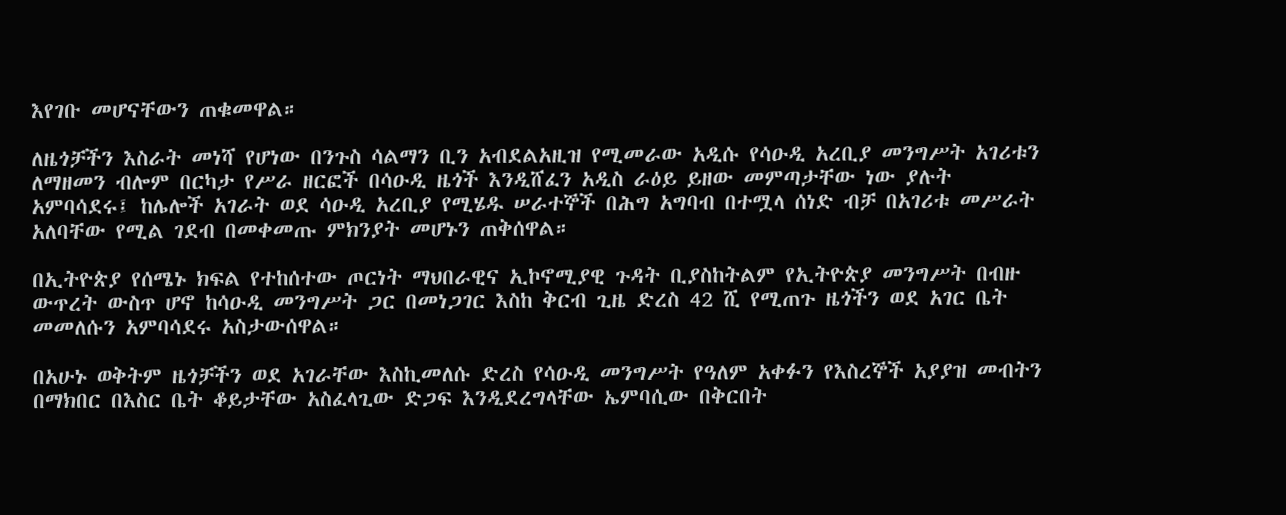እየገቡ መሆናቸውን ጠቁመዋል።

ለዜጎቻችን እስራት መነሻ የሆነው በንጉስ ሳልማን ቢን አብደልአዚዝ የሚመራው አዲሱ የሳዑዲ አረቢያ መንግሥት አገሪቱን ለማዘመን ብሎም በርካታ የሥራ ዘርፎች በሳዑዲ ዜጎች እንዲሸፈን አዲስ ራዕይ ይዘው መምጣታቸው ነው ያሉት አምባሳደሩ፤ ከሌሎች አገራት ወደ ሳዑዲ አረቢያ የሚሄዱ ሠራተኞች በሕግ አግባብ በተሟላ ሰነድ ብቻ በአገሪቱ መሥራት አለባቸው የሚል ገደብ በመቀመጡ ምክንያት መሆኑን ጠቅሰዋል።

በኢትዮጵያ የሰሜኑ ክፍል የተከሰተው ጦርነት ማህበራዊና ኢኮኖሚያዊ ጉዳት ቢያስከትልም የኢትዮጵያ መንግሥት በብዙ ውጥረት ውስጥ ሆኖ ከሳዑዲ መንግሥት ጋር በመነጋገር እስከ ቅርብ ጊዜ ድረስ 42 ሺ የሚጠጉ ዜጎችን ወደ አገር ቤት መመለሱን አምባሳደሩ አስታውሰዋል።

በአሁኑ ወቅትም ዜጎቻችን ወደ አገራቸው እስኪመለሱ ድረስ የሳዑዲ መንግሥት የዓለም አቀፉን የእስረኞች አያያዝ መብትን በማክበር በእስር ቤት ቆይታቸው አስፈላጊው ድጋፍ እንዲደረግላቸው ኤምባሲው በቅርበት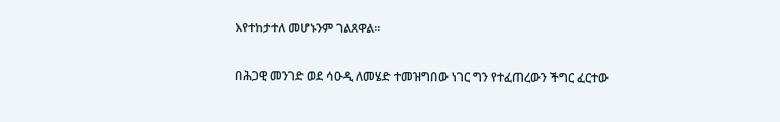እየተከታተለ መሆኑንም ገልጸዋል።

በሕጋዊ መንገድ ወደ ሳዑዲ ለመሄድ ተመዝግበው ነገር ግን የተፈጠረውን ችግር ፈርተው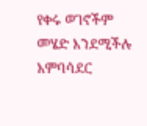የቀሩ ወገኖችም መሄድ እንደሚችሉ አምባሳደር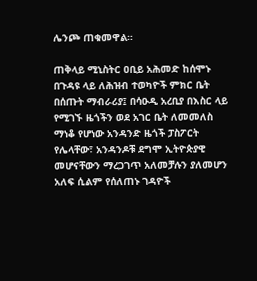ሌንጮ ጠቁመዋል።

ጠቅላይ ሚኒስትር ዐቢይ አሕመድ ከሰሞኑ በጉዳዩ ላይ ለሕዝብ ተወካዮች ምክር ቤት በሰጡት ማብራሪያ፤ በሳዑዲ አረቢያ በእስር ላይ የሚገኙ ዜጎችን ወደ አገር ቤት ለመመለስ ማነቆ የሆነው አንዳንድ ዜጎች ፓስፖርት የሌላቸው፣ አንዳንዶቹ ደግሞ ኢትዮጵያዊ መሆናቸውን ማረጋገጥ አለመቻሉን ያለመሆን አለፍ ሲልም የሰለጠኑ ገዳዮች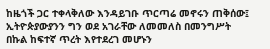ከዜጎች ጋር ተቀላቅለው እንዳይገቡ ጥርጣሬ መኖሩን ጠቅሰው፤ ኢትዮጵያውያንን ግን ወደ አገራቸው ለመመለስ በመንግሥት በኩል ከፍተኛ ጥረት እየተደረገ መሆኑን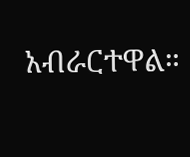አብራርተዋል።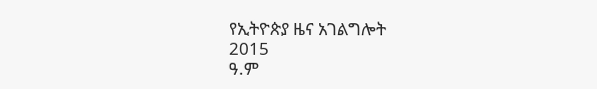የኢትዮጵያ ዜና አገልግሎት
2015
ዓ.ም